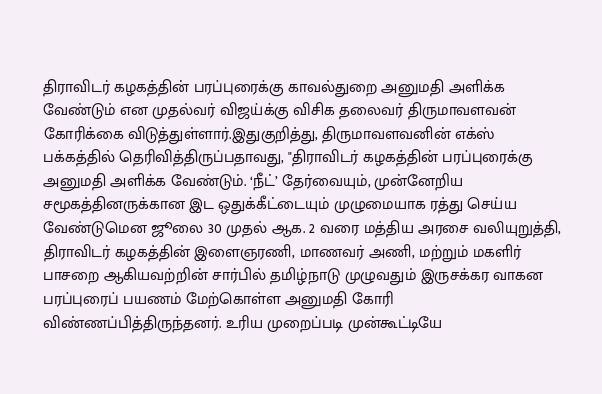திராவிடர் கழகத்தின் பரப்புரைக்கு காவல்துறை அனுமதி அளிக்க வேண்டும் என முதல்வர் விஜய்க்கு விசிக தலைவர் திருமாவளவன் கோரிக்கை விடுத்துள்ளார்.இதுகுறித்து, திருமாவளவனின் எக்ஸ் பக்கத்தில் தெரிவித்திருப்பதாவது, "திராவிடர் கழகத்தின் பரப்புரைக்கு அனுமதி அளிக்க வேண்டும். ‘நீட்’ தேர்வையும், முன்னேறிய சமூகத்தினருக்கான இட ஒதுக்கீட்டையும் முழுமையாக ரத்து செய்ய வேண்டுமென ஜூலை 30 முதல் ஆக. 2 வரை மத்திய அரசை வலியுறுத்தி, திராவிடர் கழகத்தின் இளைஞரணி, மாணவர் அணி, மற்றும் மகளிர் பாசறை ஆகியவற்றின் சார்பில் தமிழ்நாடு முழுவதும் இருசக்கர வாகன பரப்புரைப் பயணம் மேற்கொள்ள அனுமதி கோரி விண்ணப்பித்திருந்தனர். உரிய முறைப்படி முன்கூட்டியே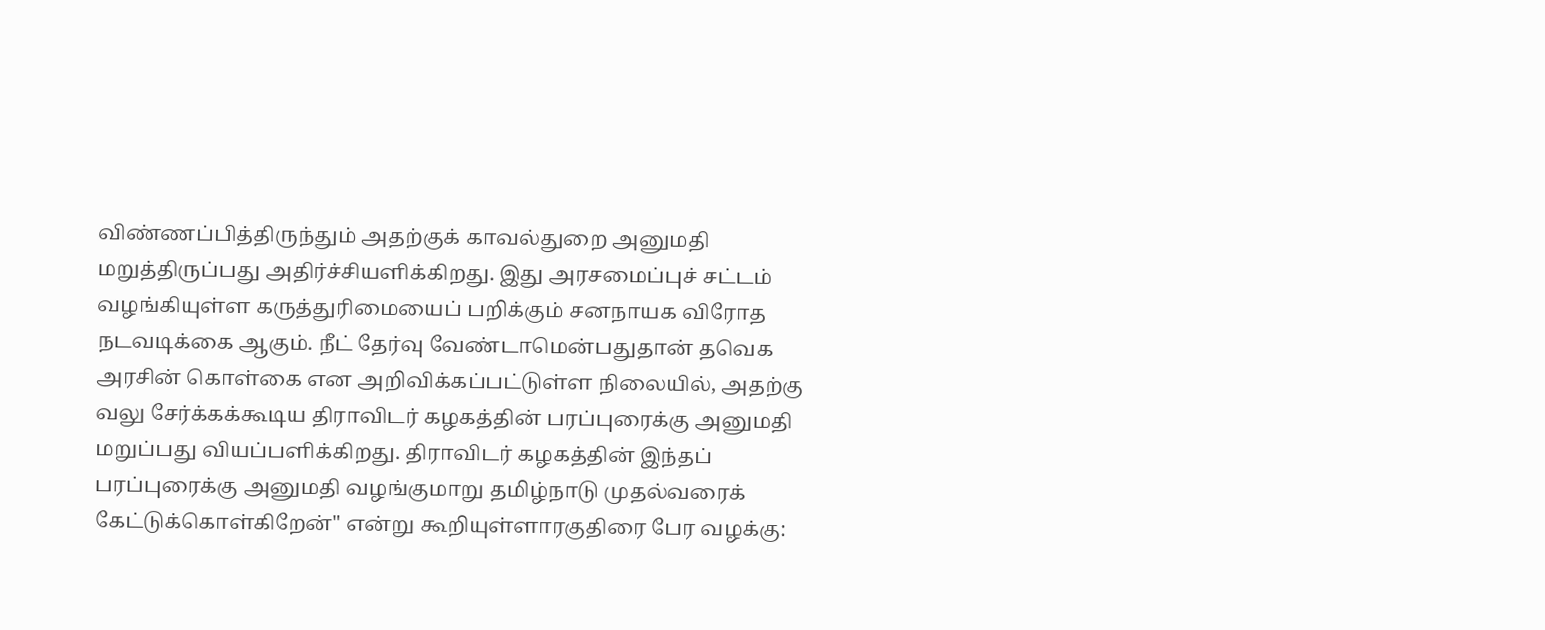விண்ணப்பித்திருந்தும் அதற்குக் காவல்துறை அனுமதி மறுத்திருப்பது அதிர்ச்சியளிக்கிறது. இது அரசமைப்புச் சட்டம் வழங்கியுள்ள கருத்துரிமையைப் பறிக்கும் சனநாயக விரோத நடவடிக்கை ஆகும். நீட் தேர்வு வேண்டாமென்பதுதான் தவெக அரசின் கொள்கை என அறிவிக்கப்பட்டுள்ள நிலையில், அதற்கு வலு சேர்க்கக்கூடிய திராவிடர் கழகத்தின் பரப்புரைக்கு அனுமதி மறுப்பது வியப்பளிக்கிறது. திராவிடர் கழகத்தின் இந்தப் பரப்புரைக்கு அனுமதி வழங்குமாறு தமிழ்நாடு முதல்வரைக் கேட்டுக்கொள்கிறேன்" என்று கூறியுள்ளாரகுதிரை பேர வழக்கு: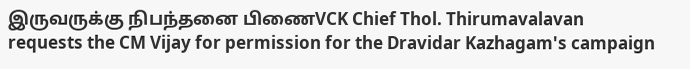இருவருக்கு நிபந்தனை பிணைVCK Chief Thol. Thirumavalavan requests the CM Vijay for permission for the Dravidar Kazhagam's campaign